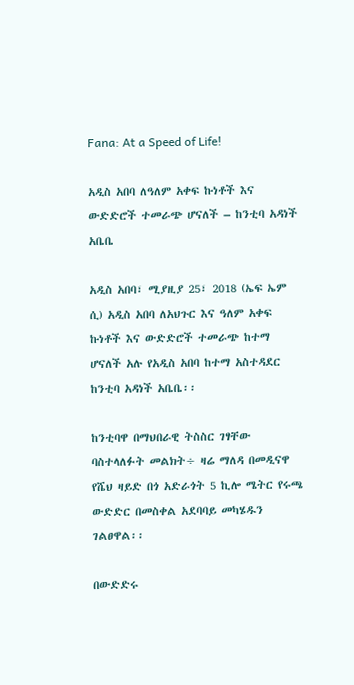Fana: At a Speed of Life!

አዲስ አበባ ለዓለም አቀፍ ኩነቶች እና ውድድሮች ተመራጭ ሆናለች – ከንቲባ አዳነች አቤቤ

አዲስ አበባ፣ ሚያዚያ 25፣ 2018 (ኤፍ ኤም ሲ) አዲስ አበባ ለአህጉር እና ዓለም አቀፍ ኩነቶች እና ውድድሮች ተመራጭ ከተማ ሆናለች አሉ የአዲስ አበባ ከተማ አስተዳደር ከንቲባ አዳነች አቤቤ፡፡

ከንቲባዋ በማህበራዊ ትስስር ገፃቸው ባስተላለፉት መልክት÷ ዛሬ ማለዳ በመዲናዋ የሼህ ዛይድ በጎ አድራጎት 5 ኪሎ ሜትር የሩጫ ውድድር በመስቀል አደባባይ መካሄዱን ገልፀዋል፡፡

በውድድሩ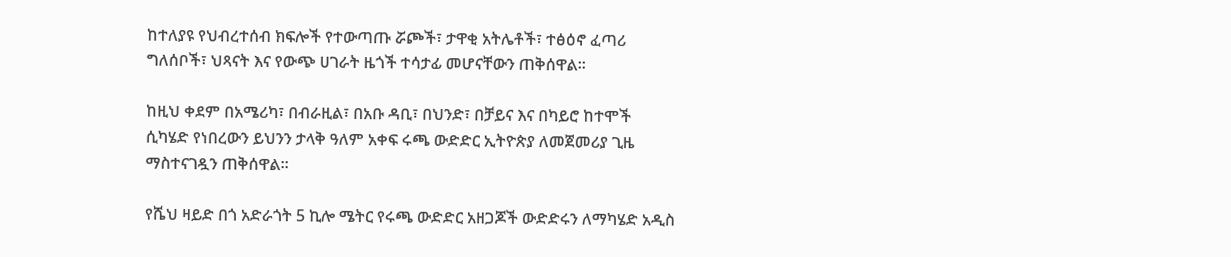ከተለያዩ የህብረተሰብ ክፍሎች የተውጣጡ ሯጮች፣ ታዋቂ አትሌቶች፣ ተፅዕኖ ፈጣሪ ግለሰቦች፣ ህጻናት እና የውጭ ሀገራት ዜጎች ተሳታፊ መሆናቸውን ጠቅሰዋል፡፡

ከዚህ ቀደም በአሜሪካ፣ በብራዚል፣ በአቡ ዳቢ፣ በህንድ፣ በቻይና እና በካይሮ ከተሞች ሲካሄድ የነበረውን ይህንን ታላቅ ዓለም አቀፍ ሩጫ ውድድር ኢትዮጵያ ለመጀመሪያ ጊዜ ማስተናገዷን ጠቅሰዋል፡፡

የሼህ ዛይድ በጎ አድራጎት 5 ኪሎ ሜትር የሩጫ ውድድር አዘጋጆች ውድድሩን ለማካሄድ አዲስ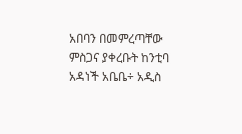አበባን በመምረጣቸው ምስጋና ያቀረቡት ከንቲባ አዳነች አቤቤ÷ አዲስ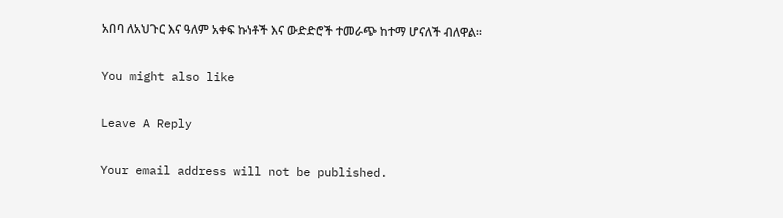አበባ ለአህጉር እና ዓለም አቀፍ ኩነቶች እና ውድድሮች ተመራጭ ከተማ ሆናለች ብለዋል።

You might also like

Leave A Reply

Your email address will not be published.